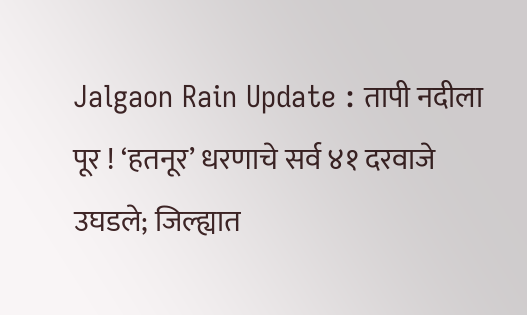Jalgaon Rain Update : तापी नदीला पूर ! ‘हतनूर’ धरणाचे सर्व ४१ दरवाजे उघडले; जिल्ह्यात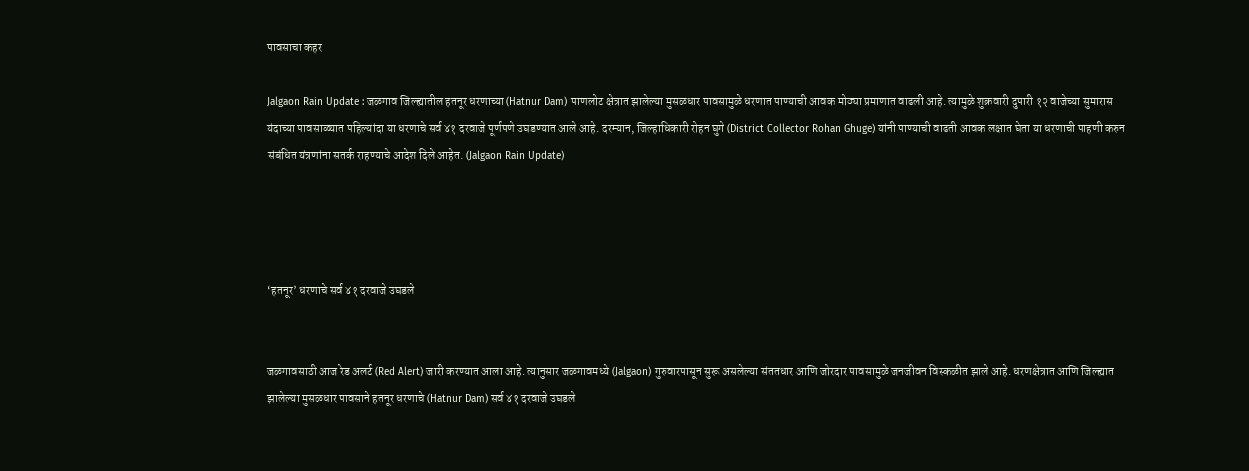पावसाचा कहर

Jalgaon Rain Update : जळगाव जिल्ह्यातील हतनूर धरणाच्या (Hatnur Dam) पाणलोट क्षेत्रात झालेल्या मुसळधार पावसामुळे धरणात पाण्याची आवक मोठ्या प्रमाणात वाढली आहे. त्यामुळे शुक्रवारी दुपारी १२ वाजेच्या सुमारास यंदाच्या पावसाळ्यात पहिल्यांदा या धरणाचे सर्व ४१ दरवाजे पूर्णपणे उघडण्यात आले आहे. दरम्यान, जिल्हाधिकारी रोहन घुगे (District Collector Rohan Ghuge) यांनी पाण्याची वाढती आवक लक्षात घेता या धरणाची पाहणी करुन संबंधित यंत्रणांना सतर्क राहण्याचे आदेश दिले आहेत. (Jalgaon Rain Update)




‘हतनूर’ धरणाचे सर्व ४१ दरवाजे उघडले


जळगावसाठी आज रेड अलर्ट (Red Alert) जारी करण्यात आला आहे. त्यानुसार जळगावमध्ये (Jalgaon) गुरुवारपासून सुरू असलेल्या संततधार आणि जोरदार पावसामुळे जनजीवन विस्कळीत झाले आहे. धरणक्षेत्रात आणि जिल्ह्यात झालेल्या मुसळधार पावसाने हतनूर धरणाचे (Hatnur Dam) सर्व ४१ दरवाजे उघडले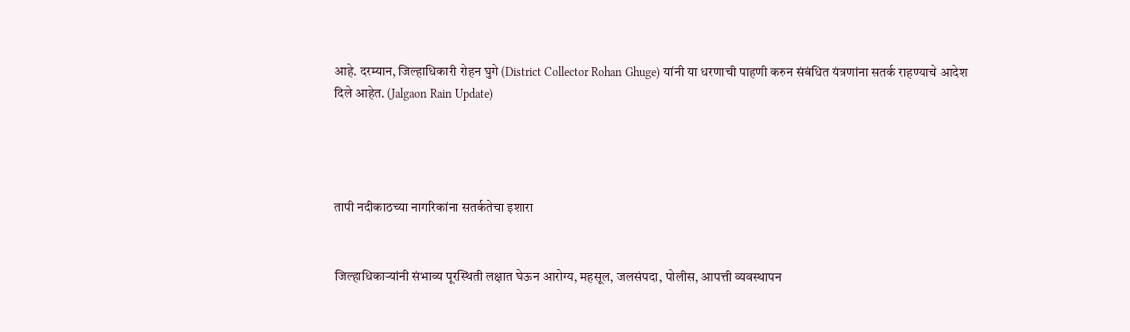आहे. दरम्यान, जिल्हाधिकारी रोहन घुगे (District Collector Rohan Ghuge) यांनी या धरणाची पाहणी करुन संबंधित यंत्रणांना सतर्क राहण्याचे आदेश दिले आहेत. (Jalgaon Rain Update)




तापी नदीकाठच्या नागरिकांना सतर्कतेचा इशारा


जिल्हाधिकाऱ्यांनी संभाव्य पूरस्थिती लक्षात घेऊन आरोग्य, महसूल, जलसंपदा, पोलीस, आपत्ती व्यवस्थापन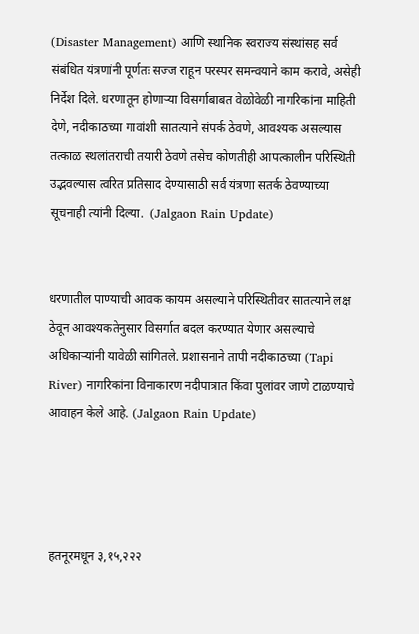(Disaster Management) आणि स्थानिक स्वराज्य संस्थांसह सर्व संबंधित यंत्रणांनी पूर्णतः सज्ज राहून परस्पर समन्वयाने काम करावे, असेही निर्देश दिले. धरणातून होणाऱ्या विसर्गाबाबत वेळोवेळी नागरिकांना माहिती देणे, नदीकाठच्या गावांशी सातत्याने संपर्क ठेवणे, आवश्यक असल्यास तत्काळ स्थलांतराची तयारी ठेवणे तसेच कोणतीही आपत्कालीन परिस्थिती उद्भवल्यास त्वरित प्रतिसाद देण्यासाठी सर्व यंत्रणा सतर्क ठेवण्याच्या सूचनाही त्यांनी दिल्या.  (Jalgaon Rain Update)


धरणातील पाण्याची आवक कायम असल्याने परिस्थितीवर सातत्याने लक्ष ठेवून आवश्यकतेनुसार विसर्गात बदल करण्यात येणार असल्याचे अधिकाऱ्यांनी यावेळी सांगितले. प्रशासनाने तापी नदीकाठच्या (Tapi River) नागरिकांना विनाकारण नदीपात्रात किंवा पुलांवर जाणे टाळण्याचे आवाहन केले आहे. (Jalgaon Rain Update)




हतनूरमधून ३,१५,२२२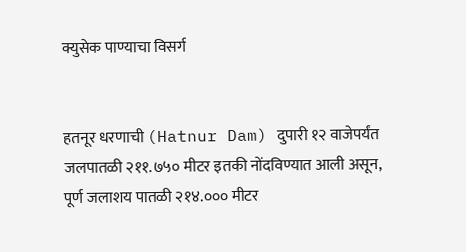क्युसेक पाण्याचा विसर्ग


हतनूर धरणाची (Hatnur Dam) दुपारी १२ वाजेपर्यंत जलपातळी २११.७५० मीटर इतकी नोंदविण्यात आली असून, पूर्ण जलाशय पातळी २१४.००० मीटर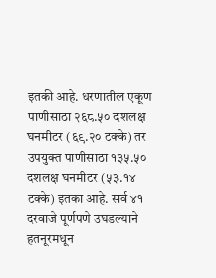इतकी आहे. धरणातील एकूण पाणीसाठा २६८.५० दशलक्ष घनमीटर (६९.२० टक्के) तर उपयुक्त पाणीसाठा १३५.५० दशलक्ष घनमीटर (५३.१४ टक्के) इतका आहे. सर्व ४१ दरवाजे पूर्णपणे उघडल्याने हतनूरमधून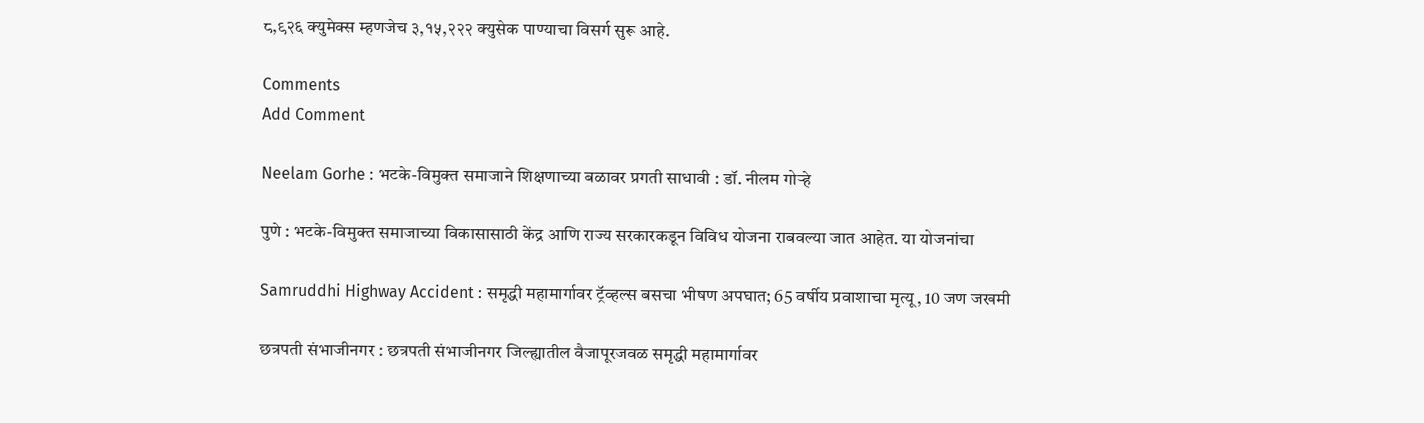८,९२६ क्युमेक्स म्हणजेच ३,१५,२२२ क्युसेक पाण्याचा विसर्ग सुरू आहे.

Comments
Add Comment

Neelam Gorhe : भटके-विमुक्त समाजाने शिक्षणाच्या बळावर प्रगती साधावी : डॉ. नीलम गोऱ्हे

पुणे : भटके-विमुक्त समाजाच्या विकासासाठी केंद्र आणि राज्य सरकारकडून विविध योजना राबवल्या जात आहेत. या योजनांचा

Samruddhi Highway Accident : समृद्धी महामार्गावर ट्रॅव्हल्स बसचा भीषण अपघात; 65 वर्षीय प्रवाशाचा मृत्यू, 10 जण जखमी

छत्रपती संभाजीनगर : छत्रपती संभाजीनगर जिल्ह्यातील वैजापूरजवळ समृद्धी महामार्गावर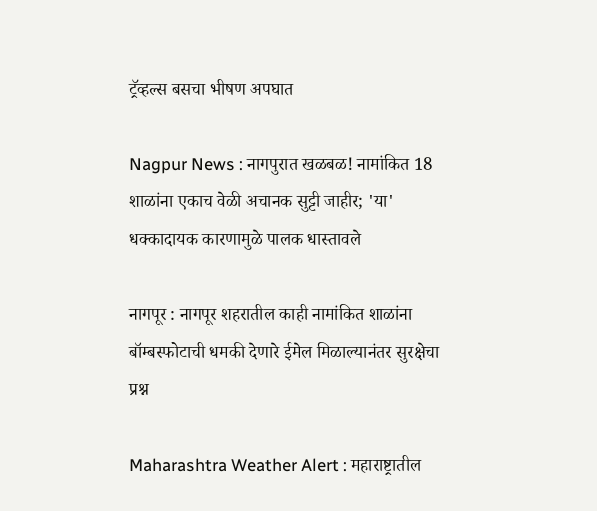ट्रॅव्हल्स बसचा भीषण अपघात

Nagpur News : नागपुरात खळबळ! नामांकित 18 शाळांना एकाच वेळी अचानक सुट्टी जाहीर; 'या' धक्कादायक कारणामुळे पालक धास्तावले

नागपूर : नागपूर शहरातील काही नामांकित शाळांना बॉम्बस्फोटाची धमकी देणारे ईमेल मिळाल्यानंतर सुरक्षेचा प्रश्न

Maharashtra Weather Alert : महाराष्ट्रातील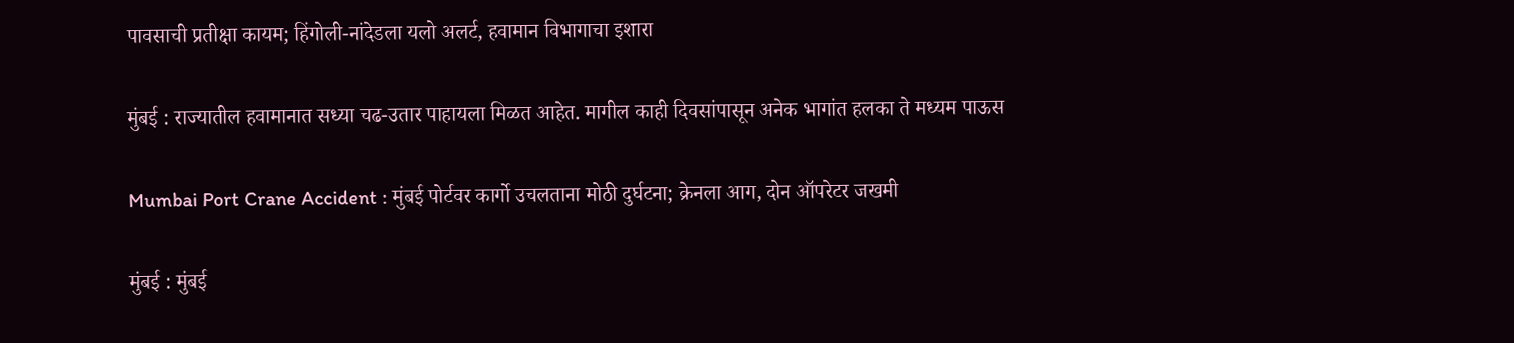पावसाची प्रतीक्षा कायम; हिंगोली-नांदेडला यलो अलर्ट, हवामान विभागाचा इशारा

मुंबई : राज्यातील हवामानात सध्या चढ-उतार पाहायला मिळत आहेत. मागील काही दिवसांपासून अनेक भागांत हलका ते मध्यम पाऊस

Mumbai Port Crane Accident : मुंबई पोर्टवर कार्गो उचलताना मोठी दुर्घटना; क्रेनला आग, दोन ऑपरेटर जखमी

मुंबई : मुंबई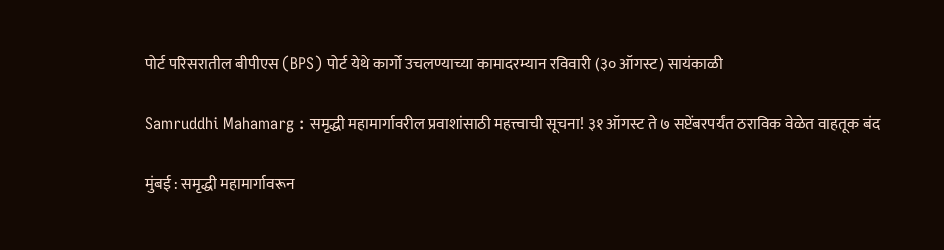पोर्ट परिसरातील बीपीएस (BPS) पोर्ट येथे कार्गो उचलण्याच्या कामादरम्यान रविवारी (३० ऑगस्ट) सायंकाळी

Samruddhi Mahamarg : समृद्धी महामार्गावरील प्रवाशांसाठी महत्त्वाची सूचना! ३१ ऑगस्ट ते ७ सप्टेंबरपर्यंत ठराविक वेळेत वाहतूक बंद

मुंबई : समृद्धी महामार्गावरून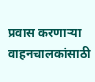प्रवास करणाऱ्या वाहनचालकांसाठी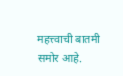महत्त्वाची बातमी समोर आहे.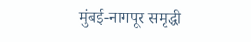मुंबई-नागपूर समृद्धी